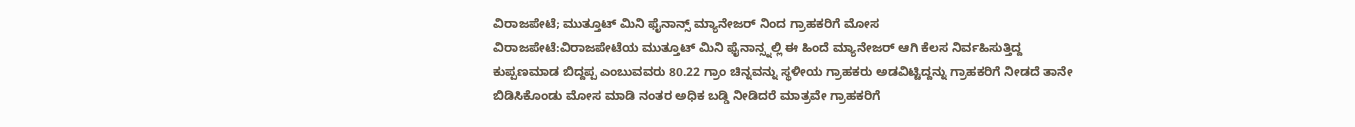ವಿರಾಜಪೇಟೆ; ಮುತ್ತೂಟ್ ಮಿನಿ ಫೈನಾನ್ಸ್ ಮ್ಯಾನೇಜರ್ ನಿಂದ ಗ್ರಾಹಕರಿಗೆ ಮೋಸ
ವಿರಾಜಪೇಟೆ:ವಿರಾಜಪೇಟೆಯ ಮುತ್ತೂಟ್ ಮಿನಿ ಫೈನಾನ್ಸ್ನಲ್ಲಿ ಈ ಹಿಂದೆ ಮ್ಯಾನೇಜರ್ ಆಗಿ ಕೆಲಸ ನಿರ್ವಹಿಸುತ್ತಿದ್ದ ಕುಪ್ಪಣಮಾಡ ಬಿದ್ದಪ್ಪ ಎಂಬುವವರು 80.22 ಗ್ರಾಂ ಚಿನ್ನವನ್ನು ಸ್ಥಳೀಯ ಗ್ರಾಹಕರು ಅಡವಿಟ್ಟಿದ್ದನ್ನು ಗ್ರಾಹಕರಿಗೆ ನೀಡದೆ ತಾನೇ ಬಿಡಿಸಿಕೊಂಡು ಮೋಸ ಮಾಡಿ ನಂತರ ಅಧಿಕ ಬಡ್ಡಿ ನೀಡಿದರೆ ಮಾತ್ರವೇ ಗ್ರಾಹಕರಿಗೆ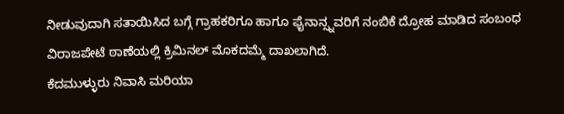ನೀಡುವುದಾಗಿ ಸತಾಯಿಸಿದ ಬಗ್ಗೆ ಗ್ರಾಹಕರಿಗೂ ಹಾಗೂ ಫೈನಾನ್ಸ್ನವರಿಗೆ ನಂಬಿಕೆ ದ್ರೋಹ ಮಾಡಿದ ಸಂಬಂಧ ವಿರಾಜಪೇಟೆ ಠಾಣೆಯಲ್ಲಿ ಕ್ರಿಮಿನಲ್ ಮೊಕದಮ್ಮೆ ದಾಖಲಾಗಿದೆ.
ಕೆದಮುಳ್ಳುರು ನಿವಾಸಿ ಮರಿಯಾ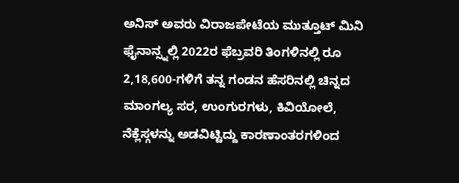ಅನಿಸ್ ಅವರು ವಿರಾಜಪೇಟೆಯ ಮುತ್ತೂಟ್ ಮಿನಿ ಫೈನಾನ್ಸ್ನಲ್ಲಿ 2022ರ ಫೆಬ್ರವರಿ ತಿಂಗಳಿನಲ್ಲಿ ರೂ 2,18,600-ಗಳಿಗೆ ತನ್ನ ಗಂಡನ ಹೆಸರಿನಲ್ಲಿ ಚಿನ್ನದ ಮಾಂಗಲ್ಯ ಸರ, ಉಂಗುರಗಳು, ಕಿವಿಯೋಲೆ, ನೆಕ್ಲೆಸ್ಗಳನ್ನು ಅಡವಿಟ್ಟಿದ್ದು ಕಾರಣಾಂತರಗಳಿಂದ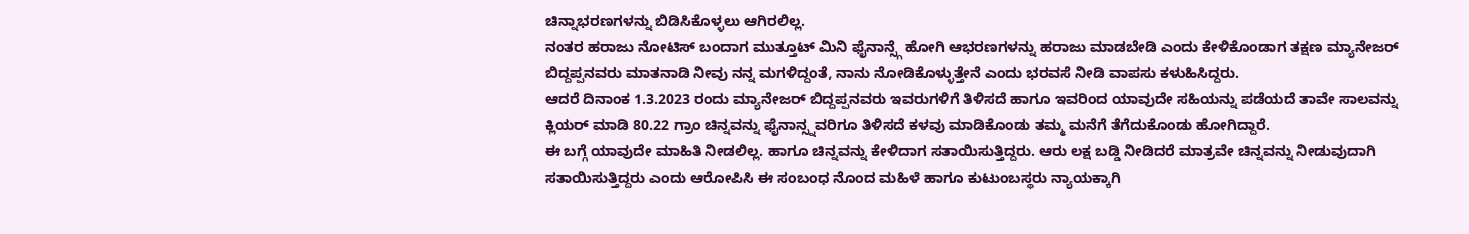ಚಿನ್ನಾಭರಣಗಳನ್ನು ಬಿಡಿಸಿಕೊಳ್ಳಲು ಆಗಿರಲಿಲ್ಲ.
ನಂತರ ಹರಾಜು ನೋಟಿಸ್ ಬಂದಾಗ ಮುತ್ತೂಟ್ ಮಿನಿ ಫೈನಾನ್ಸ್ಗೆ ಹೋಗಿ ಆಭರಣಗಳನ್ನು ಹರಾಜು ಮಾಡಬೇಡಿ ಎಂದು ಕೇಳಿಕೊಂಡಾಗ ತಕ್ಷಣ ಮ್ಯಾನೇಜರ್ ಬಿದ್ದಪ್ಪನವರು ಮಾತನಾಡಿ ನೀವು ನನ್ನ ಮಗಳಿದ್ದಂತೆ, ನಾನು ನೋಡಿಕೊಳ್ಳುತ್ತೇನೆ ಎಂದು ಭರವಸೆ ನೀಡಿ ವಾಪಸು ಕಳುಹಿಸಿದ್ದರು.
ಆದರೆ ದಿನಾಂಕ 1.3.2023 ರಂದು ಮ್ಯಾನೇಜರ್ ಬಿದ್ದಪ್ಪನವರು ಇವರುಗಳಿಗೆ ತಿಳಿಸದೆ ಹಾಗೂ ಇವರಿಂದ ಯಾವುದೇ ಸಹಿಯನ್ನು ಪಡೆಯದೆ ತಾವೇ ಸಾಲವನ್ನು ಕ್ಲಿಯರ್ ಮಾಡಿ 80.22 ಗ್ರಾಂ ಚಿನ್ನವನ್ನು ಫೈನಾನ್ಸ್ನವರಿಗೂ ತಿಳಿಸದೆ ಕಳವು ಮಾಡಿಕೊಂಡು ತಮ್ಮ ಮನೆಗೆ ತೆಗೆದುಕೊಂಡು ಹೋಗಿದ್ದಾರೆ.
ಈ ಬಗ್ಗೆ ಯಾವುದೇ ಮಾಹಿತಿ ನೀಡಲಿಲ್ಲ. ಹಾಗೂ ಚಿನ್ನವನ್ನು ಕೇಳಿದಾಗ ಸತಾಯಿಸುತ್ತಿದ್ದರು. ಆರು ಲಕ್ಷ ಬಡ್ಡಿ ನೀಡಿದರೆ ಮಾತ್ರವೇ ಚಿನ್ನವನ್ನು ನೀಡುವುದಾಗಿ ಸತಾಯಿಸುತ್ತಿದ್ದರು ಎಂದು ಆರೋಪಿಸಿ ಈ ಸಂಬಂಧ ನೊಂದ ಮಹಿಳೆ ಹಾಗೂ ಕುಟುಂಬಸ್ಥರು ನ್ಯಾಯಕ್ಕಾಗಿ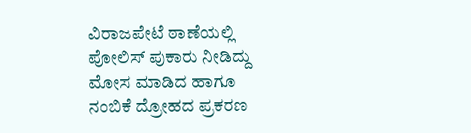ವಿರಾಜಪೇಟೆ ಠಾಣೆಯಲ್ಲಿ ಪೋಲಿಸ್ ಪುಕಾರು ನೀಡಿದ್ದು ಮೋಸ ಮಾಡಿದ ಹಾಗೂ ನಂಬಿಕೆ ದ್ರೋಹದ ಪ್ರಕರಣ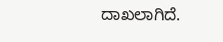ದಾಖಲಾಗಿದೆ.